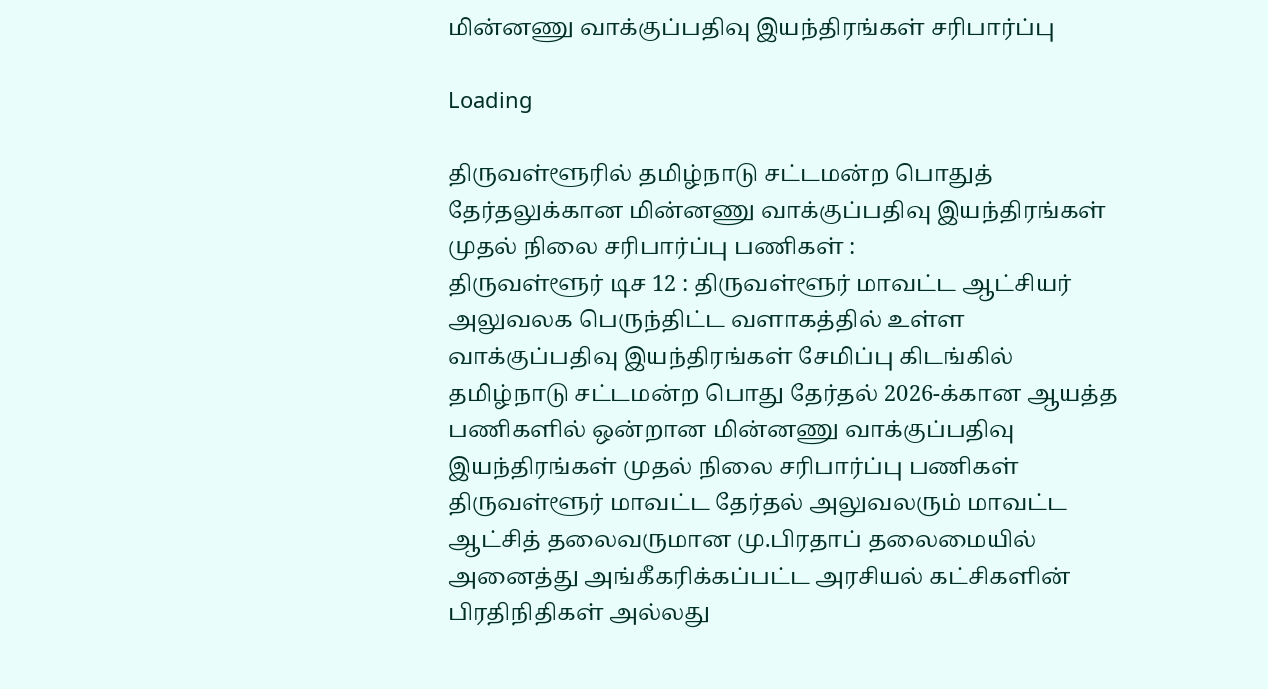மின்னணு வாக்குப்பதிவு இயந்திரங்கள் சரிபார்ப்பு

Loading

திருவள்ளூரில் தமிழ்நாடு சட்டமன்ற பொதுத் தேர்தலுக்கான மின்னணு வாக்குப்பதிவு இயந்திரங்கள் முதல் நிலை சரிபார்ப்பு பணிகள் :
திருவள்ளூர் டிச 12 : திருவள்ளூர் மாவட்ட ஆட்சியர் அலுவலக பெருந்திட்ட வளாகத்தில் உள்ள வாக்குப்பதிவு இயந்திரங்கள் சேமிப்பு கிடங்கில் தமிழ்நாடு சட்டமன்ற பொது தேர்தல் 2026-க்கான ஆயத்த பணிகளில் ஒன்றான மின்னணு வாக்குப்பதிவு இயந்திரங்கள் முதல் நிலை சரிபார்ப்பு பணிகள் திருவள்ளூர் மாவட்ட தேர்தல் அலுவலரும் மாவட்ட ஆட்சித் தலைவருமான மு.பிரதாப் தலைமையில் அனைத்து அங்கீகரிக்கப்பட்ட அரசியல் கட்சிகளின் பிரதிநிதிகள் அல்லது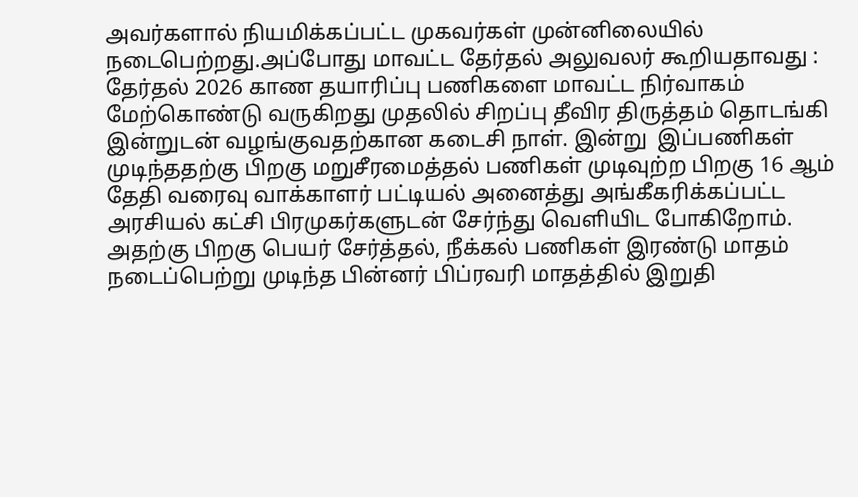அவர்களால் நியமிக்கப்பட்ட முகவர்கள் முன்னிலையில் நடைபெற்றது.அப்போது மாவட்ட தேர்தல் அலுவலர் கூறியதாவது :
தேர்தல் 2026 காண தயாரிப்பு பணிகளை மாவட்ட நிர்வாகம் மேற்கொண்டு வருகிறது முதலில் சிறப்பு தீவிர திருத்தம் தொடங்கி இன்றுடன் வழங்குவதற்கான கடைசி நாள். இன்று  இப்பணிகள் முடிந்ததற்கு பிறகு மறுசீரமைத்தல் பணிகள் முடிவுற்ற பிறகு 16 ஆம் தேதி வரைவு வாக்காளர் பட்டியல் அனைத்து அங்கீகரிக்கப்பட்ட அரசியல் கட்சி பிரமுகர்களுடன் சேர்ந்து வெளியிட போகிறோம். அதற்கு பிறகு பெயர் சேர்த்தல், நீக்கல் பணிகள் இரண்டு மாதம் நடைப்பெற்று முடிந்த பின்னர் பிப்ரவரி மாதத்தில் இறுதி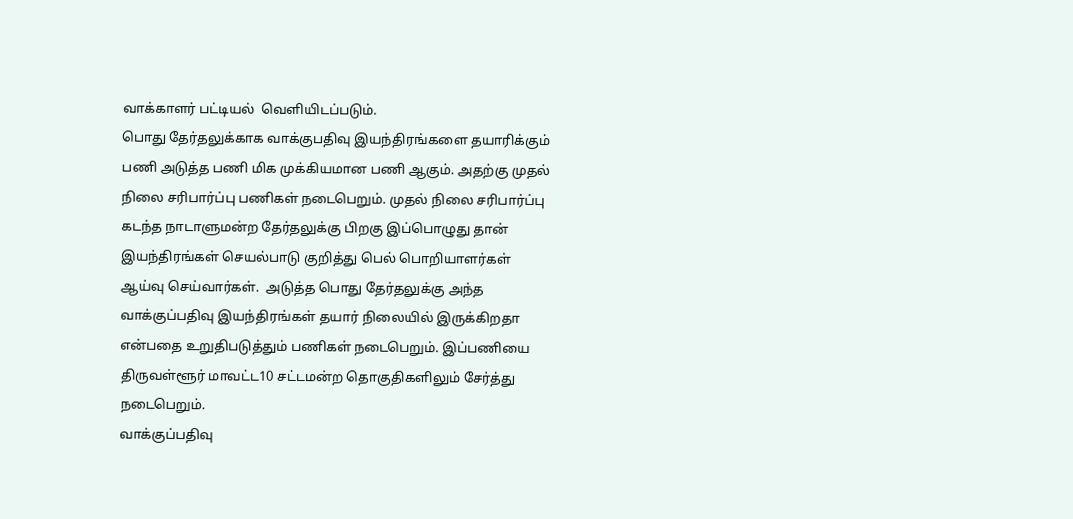வாக்காளர் பட்டியல்  வெளியிடப்படும்.
பொது தேர்தலுக்காக வாக்குபதிவு இயந்திரங்களை தயாரிக்கும் பணி அடுத்த பணி மிக முக்கியமான பணி ஆகும். அதற்கு முதல் நிலை சரிபார்ப்பு பணிகள் நடைபெறும். முதல் நிலை சரிபார்ப்பு கடந்த நாடாளுமன்ற தேர்தலுக்கு பிறகு இப்பொழுது தான் இயந்திரங்கள் செயல்பாடு குறித்து பெல் பொறியாளர்கள் ஆய்வு செய்வார்கள்.  அடுத்த பொது தேர்தலுக்கு அந்த வாக்குப்பதிவு இயந்திரங்கள் தயார் நிலையில் இருக்கிறதா என்பதை உறுதிபடுத்தும் பணிகள் நடைபெறும். இப்பணியை திருவள்ளூர் மாவட்ட10 சட்டமன்ற தொகுதிகளிலும் சேர்த்து நடைபெறும்.
வாக்குப்பதிவு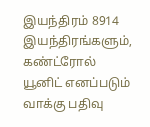இயந்திரம் 8914 இயந்திரங்களும், கண்ட்ரோல் யூனிட் எனப்படும் வாக்கு பதிவு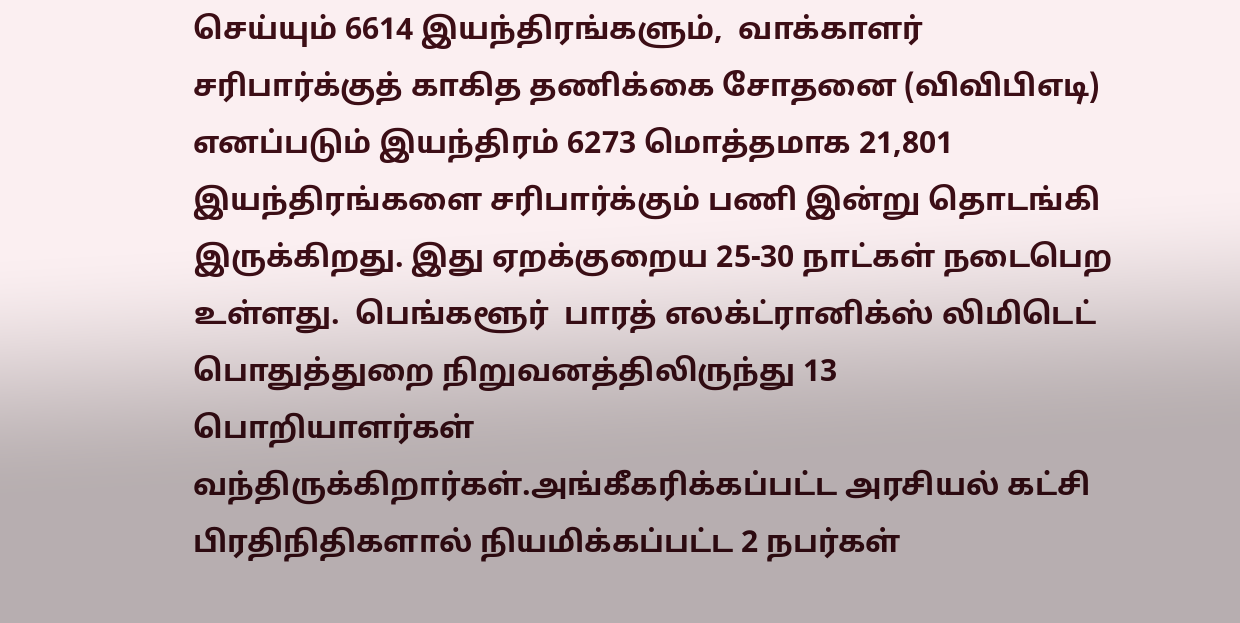செய்யும் 6614 இயந்திரங்களும்,  வாக்காளர் சரிபார்க்குத் காகித தணிக்கை சோதனை (விவிபிஎடி) எனப்படும் இயந்திரம் 6273 மொத்தமாக 21,801 இயந்திரங்களை சரிபார்க்கும் பணி இன்று தொடங்கி இருக்கிறது. இது ஏறக்குறைய 25-30 நாட்கள் நடைபெற உள்ளது.  பெங்களூர்  பாரத் எலக்ட்ரானிக்ஸ் லிமிடெட் பொதுத்துறை நிறுவனத்திலிருந்து 13 பொறியாளர்கள் வந்திருக்கிறார்கள்.அங்கீகரிக்கப்பட்ட அரசியல் கட்சி பிரதிநிதிகளால் நியமிக்கப்பட்ட 2 நபர்கள்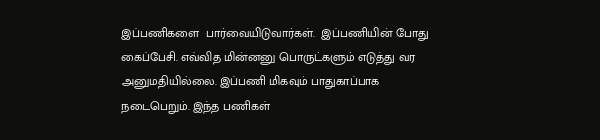இப்பணிகளை  பார்வையிடுவார்கள்.  இப்பணியின் போது கைப்பேசி. எவ்வித மின்னனு பொருட்களும் எடுத்து வர அனுமதியில்லை. இப்பணி மிகவும் பாதுகாப்பாக நடைபெறும். இந்த பணிகள்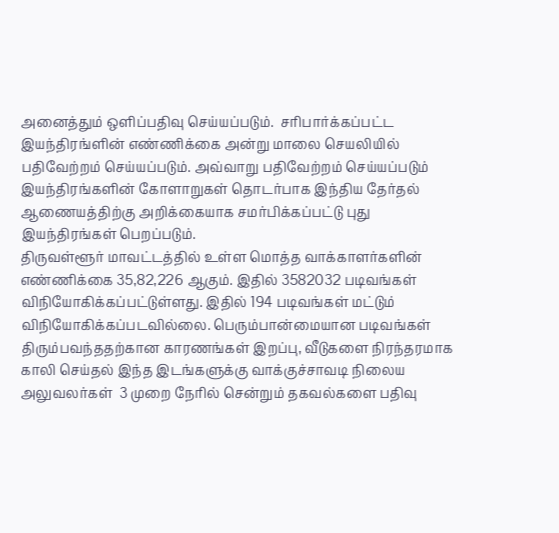அனைத்தும் ஒளிப்பதிவு செய்யப்படும்.  சரிபார்க்கப்பட்ட இயந்திரங்ளின் எண்ணிக்கை அன்று மாலை செயலியில் பதிவேற்றம் செய்யப்படும். அவ்வாறு பதிவேற்றம் செய்யப்படும் இயந்திரங்களின் கோளாறுகள் தொடர்பாக இந்திய தேர்தல் ஆணையத்திற்கு அறிக்கையாக சமர்பிக்கப்பட்டு புது இயந்திரங்கள் பெறப்படும்.
திருவள்ளூர் மாவட்டத்தில் உள்ள மொத்த வாக்காளர்களின் எண்ணிக்கை 35,82,226 ஆகும். இதில் 3582032 படிவங்கள் விநியோகிக்கப்பட்டுள்ளது. இதில் 194 படிவங்கள் மட்டும் விநியோகிக்கப்படவில்லை. பெரும்பான்மையான படிவங்கள் திரும்பவந்ததற்கான காரணங்கள் இறப்பு, வீடுகளை நிரந்தரமாக காலி செய்தல் இந்த இடங்களுக்கு வாக்குச்சாவடி நிலைய அலுவலர்கள்  3 முறை நேரில் சென்றும் தகவல்களை பதிவு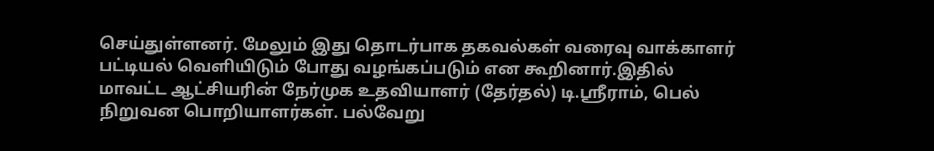செய்துள்ளனர். மேலும் இது தொடர்பாக தகவல்கள் வரைவு வாக்காளர் பட்டியல் வெளியிடும் போது வழங்கப்படும் என கூறினார்.இதில் மாவட்ட ஆட்சியரின் நேர்முக உதவியாளர் (தேர்தல்) டி.ஸ்ரீராம், பெல் நிறுவன பொறியாளர்கள். பல்வேறு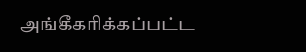அங்கீகரிக்கப்பட்ட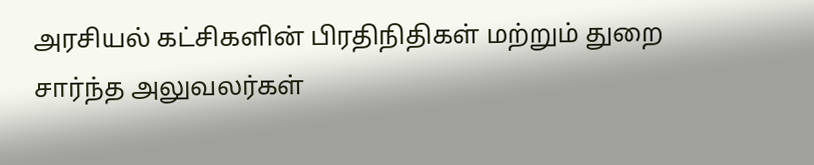அரசியல் கட்சிகளின் பிரதிநிதிகள் மற்றும் துறை சார்ந்த அலுவலர்கள்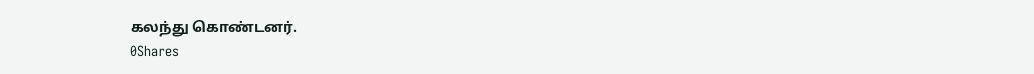கலந்து கொண்டனர்.
0Shares